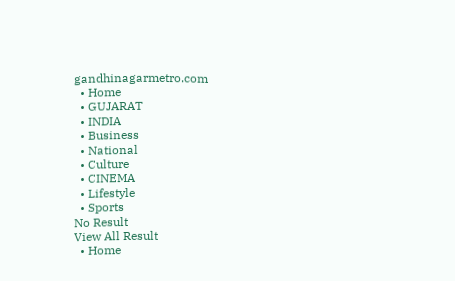gandhinagarmetro.com
  • Home
  • GUJARAT
  • INDIA
  • Business
  • National
  • Culture
  • CINEMA
  • Lifestyle
  • Sports
No Result
View All Result
  • Home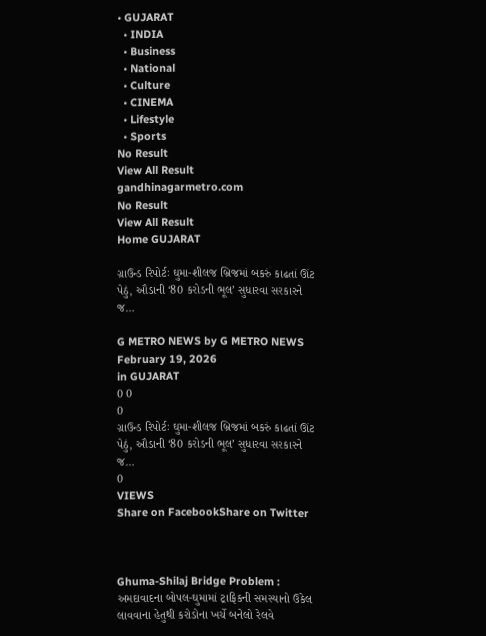• GUJARAT
  • INDIA
  • Business
  • National
  • Culture
  • CINEMA
  • Lifestyle
  • Sports
No Result
View All Result
gandhinagarmetro.com
No Result
View All Result
Home GUJARAT

ગ્રાઉન્ડ રિપોર્ટઃ ઘુમા-શીલજ બ્રિજમાં બકરું કાઢતાં ઊંટ પેઠું, ઔડાની ‘80 કરોડની ભૂલ’ સુધારવા સરકારને જ…

G METRO NEWS by G METRO NEWS
February 19, 2026
in GUJARAT
0 0
0
ગ્રાઉન્ડ રિપોર્ટઃ ઘુમા-શીલજ બ્રિજમાં બકરું કાઢતાં ઊંટ પેઠું, ઔડાની ‘80 કરોડની ભૂલ’ સુધારવા સરકારને જ…
0
VIEWS
Share on FacebookShare on Twitter



Ghuma-Shilaj Bridge Problem : અમદાવાદના બોપલ-ઘુમામાં ટ્રાફિકની સમસ્યાનો ઉકેલ લાવવાના હેતુથી કરોડોના ખર્ચે બનેલો રેલવે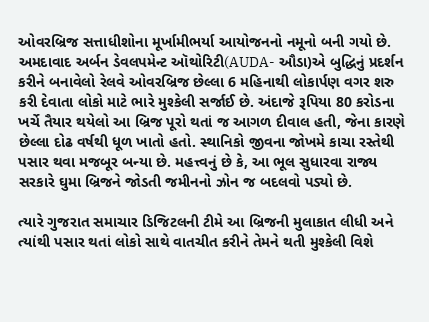ઓવરબ્રિજ સત્તાધીશોના મૂર્ખામીભર્યા આયોજનનો નમૂનો બની ગયો છે. અમદાવાદ અર્બન ડેવલપમેન્ટ ઑથોરિટી(AUDA- ઔડા)એ બુદ્ધિનું પ્રદર્શન કરીને બનાવેલો રેલવે ઓવરબ્રિજ છેલ્લા 6 મહિનાથી લોકાર્પણ વગર શરુ કરી દેવાતા લોકો માટે ભારે મુશ્કેલી સર્જાઈ છે. અંદાજે રૂપિયા 80 કરોડના ખર્ચે તૈયાર થયેલો આ બ્રિજ પૂરો થતાં જ આગળ દીવાલ હતી, જેના કારણે છેલ્લા દોઢ વર્ષથી ધૂળ ખાતો હતો. સ્થાનિકો જીવના જોખમે કાચા રસ્તેથી પસાર થવા મજબૂર બન્યા છે. મહત્ત્વનું છે કે, આ ભૂલ સુધારવા રાજ્ય સરકારે ઘુમા બ્રિજને જોડતી જમીનનો ઝોન જ બદલવો પડ્યો છે.

ત્યારે ગુજરાત સમાચાર ડિજિટલની ટીમે આ બ્રિજની મુલાકાત લીધી અને ત્યાંથી પસાર થતાં લોકો સાથે વાતચીત કરીને તેમને થતી મુશ્કેલી વિશે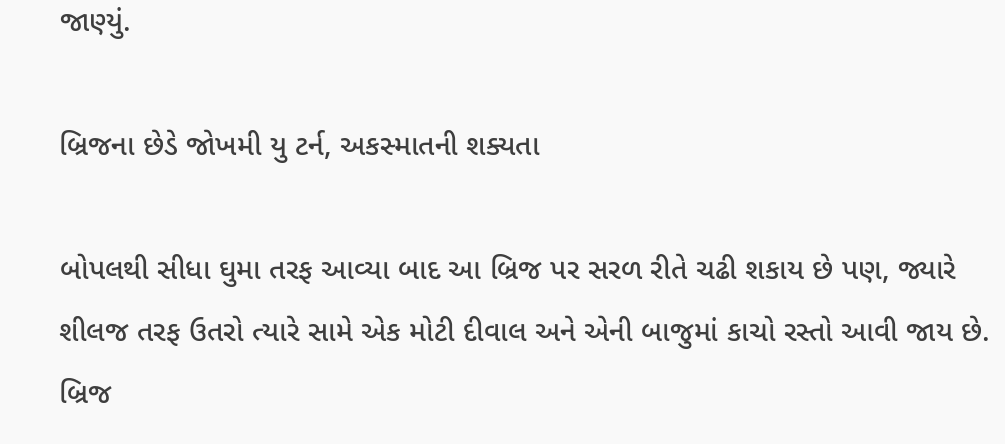જાણ્યું.

બ્રિજના છેડે જોખમી યુ ટર્ન, અકસ્માતની શક્યતા

બોપલથી સીધા ઘુમા તરફ આવ્યા બાદ આ બ્રિજ પર સરળ રીતે ચઢી શકાય છે પણ, જ્યારે શીલજ તરફ ઉતરો ત્યારે સામે એક મોટી દીવાલ અને એની બાજુમાં કાચો રસ્તો આવી જાય છે. બ્રિજ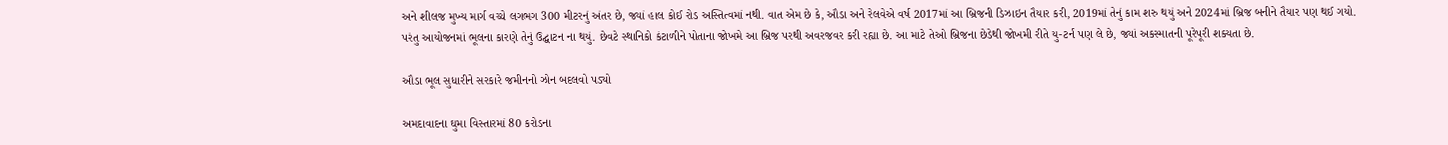અને શીલજ મુખ્ય માર્ગ વચ્ચે લગભગ 300 મીટરનું અંતર છે, જ્યાં હાલ કોઈ રોડ અસ્તિત્વમાં નથી. વાત એમ છે કે, ઔડા અને રેલવેએ વર્ષ 2017માં આ બ્રિજની ડિઝાઇન તૈયાર કરી, 2019માં તેનું કામ શરુ થયું અને 2024માં બ્રિજ બનીને તૈયાર પણ થઈ ગયો. પરંતુ આયોજનમાં ભૂલના કારણે તેનું ઉદ્ઘાટન ના થયું. છેવટે સ્થાનિકો કંટાળીને પોતાના જોખમે આ બ્રિજ પરથી અવરજવર કરી રહ્યા છે. આ માટે તેઓ બ્રિજના છેડેથી જોખમી રીતે યુ-ટર્ન પણ લે છે, જ્યાં અકસ્માતની પૂરેપૂરી શક્યતા છે.

ઔડા ભૂલ સુધારીને સરકારે જમીનનો ઝોન બદલવો પડ્યો

અમદાવાદના ઘુમા વિસ્તારમાં 80 કરોડના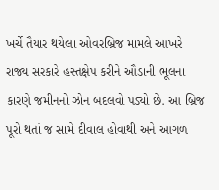ખર્ચે તૈયાર થયેલા ઓવરબ્રિજ મામલે આખરે રાજ્ય સરકારે હસ્તક્ષેપ કરીને ઔડાની ભૂલના કારણે જમીનનો ઝોન બદલવો પડ્યો છે. આ બ્રિજ પૂરો થતાં જ સામે દીવાલ હોવાથી અને આગળ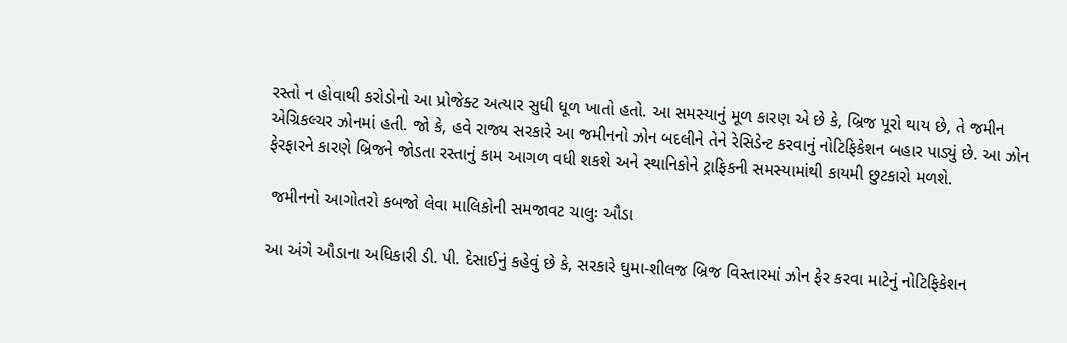રસ્તો ન હોવાથી કરોડોનો આ પ્રોજેક્ટ અત્યાર સુધી ધૂળ ખાતો હતો. આ સમસ્યાનું મૂળ કારણ એ છે કે, બ્રિજ પૂરો થાય છે, તે જમીન એગ્રિકલ્ચર ઝોનમાં હતી. જો કે, હવે રાજ્ય સરકારે આ જમીનનો ઝોન બદલીને તેને રેસિડેન્ટ કરવાનું નોટિફિકેશન બહાર પાડ્યું છે. આ ઝોન ફેરફારને કારણે બ્રિજને જોડતા રસ્તાનું કામ આગળ વધી શકશે અને સ્થાનિકોને ટ્રાફિકની સમસ્યામાંથી કાયમી છુટકારો મળશે.

 જમીનનો આગોતરો કબજો લેવા માલિકોની સમજાવટ ચાલુઃ ઔડા

આ અંગે ઔડાના અધિકારી ડી. પી. દેસાઈનું કહેવું છે કે, સરકારે ઘુમા-શીલજ બ્રિજ વિસ્તારમાં ઝોન ફેર કરવા માટેનું નોટિફિકેશન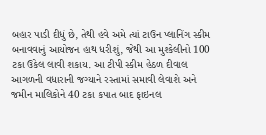બહાર પાડી દીધું છે, તેથી હવે અમે ત્યાં ટાઉન પ્લાનિંગ સ્કીમ બનાવવાનું આયોજન હાથ ધરીશું, જેથી આ મુશ્કેલીનો 100 ટકા ઉકેલ લાવી શકાય. આ ટીપી સ્કીમ હેઠળ દીવાલ આગળની વધારાની જગ્યાને રસ્તામાં સમાવી લેવાશે અને જમીન માલિકોને 40 ટકા કપાત બાદ ફાઇનલ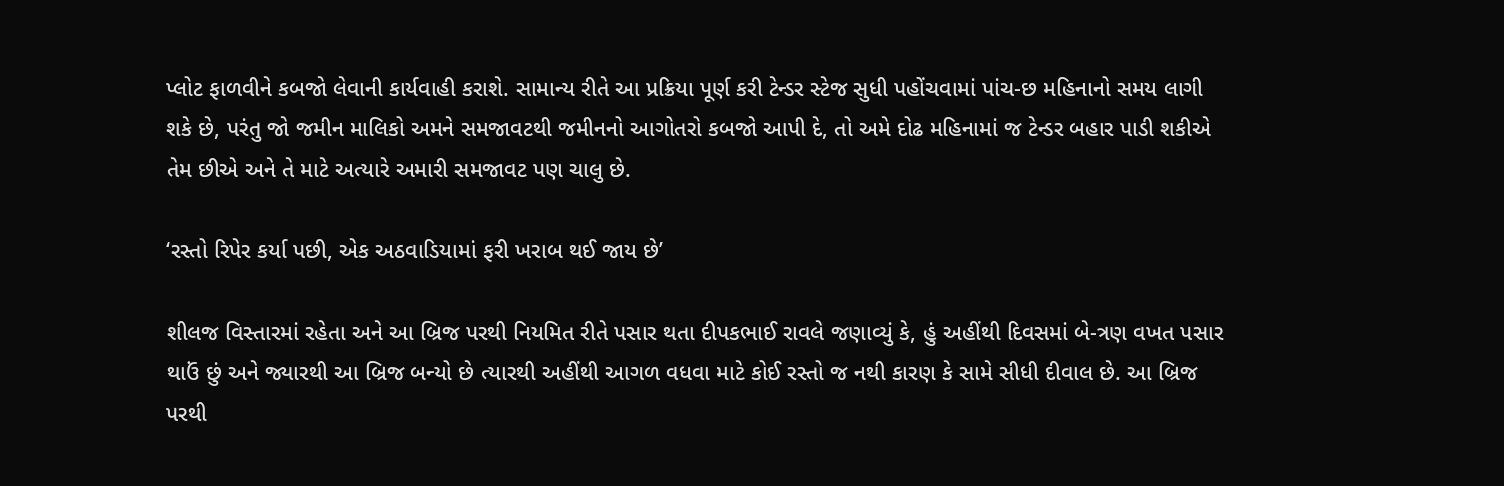પ્લોટ ફાળવીને કબજો લેવાની કાર્યવાહી કરાશે. સામાન્ય રીતે આ પ્રક્રિયા પૂર્ણ કરી ટેન્ડર સ્ટેજ સુધી પહોંચવામાં પાંચ-છ મહિનાનો સમય લાગી શકે છે, પરંતુ જો જમીન માલિકો અમને સમજાવટથી જમીનનો આગોતરો કબજો આપી દે, તો અમે દોઢ મહિનામાં જ ટેન્ડર બહાર પાડી શકીએ તેમ છીએ અને તે માટે અત્યારે અમારી સમજાવટ પણ ચાલુ છે.

‘રસ્તો રિપેર કર્યા પછી, એક અઠવાડિયામાં ફરી ખરાબ થઈ જાય છે’

શીલજ વિસ્તારમાં રહેતા અને આ બ્રિજ પરથી નિયમિત રીતે પસાર થતા દીપકભાઈ રાવલે જણાવ્યું કે, હું અહીંથી દિવસમાં બે-ત્રણ વખત પસાર થાઉં છું અને જ્યારથી આ બ્રિજ બન્યો છે ત્યારથી અહીંથી આગળ વધવા માટે કોઈ રસ્તો જ નથી કારણ કે સામે સીધી દીવાલ છે. આ બ્રિજ પરથી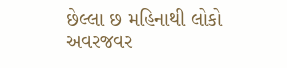છેલ્લા છ મહિનાથી લોકો અવરજવર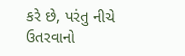કરે છે, પરંતુ નીચે ઉતરવાનો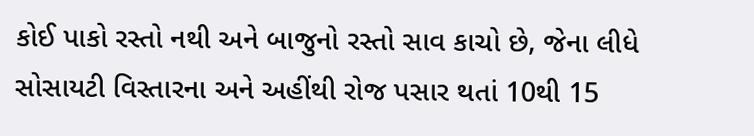કોઈ પાકો રસ્તો નથી અને બાજુનો રસ્તો સાવ કાચો છે, જેના લીધે સોસાયટી વિસ્તારના અને અહીંથી રોજ પસાર થતાં 10થી 15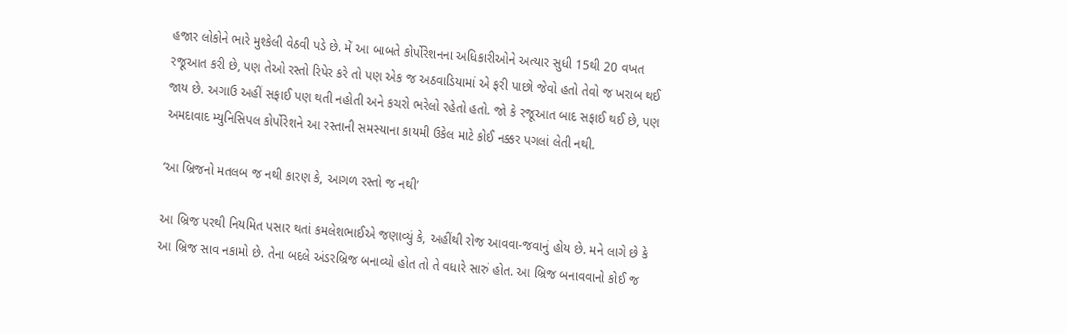હજાર લોકોને ભારે મુશ્કેલી વેઠવી પડે છે. મેં આ બાબતે કોર્પોરેશનના અધિકારીઓને અત્યાર સુધી 15થી 20 વખત રજૂઆત કરી છે, પણ તેઓ રસ્તો રિપેર કરે તો પણ એક જ અઠવાડિયામાં એ ફરી પાછો જેવો હતો તેવો જ ખરાબ થઈ જાય છે. અગાઉ અહીં સફાઈ પણ થતી નહોતી અને કચરો ભરેલો રહેતો હતો. જો કે રજૂઆત બાદ સફાઈ થઈ છે, પણ અમદાવાદ મ્યુનિસિપલ કોર્પોરેશને આ રસ્તાની સમસ્યાના કાયમી ઉકેલ માટે કોઈ નક્કર પગલાં લેતી નથી.

‘આ બ્રિજનો મતલબ જ નથી કારણ કે, આગળ રસ્તો જ નથી’

આ બ્રિજ પરથી નિયમિત પસાર થતાં કમલેશભાઈએ જણાવ્યું કે, અહીંથી રોજ આવવા-જવાનું હોય છે. મને લાગે છે કે આ બ્રિજ સાવ નકામો છે. તેના બદલે અંડરબ્રિજ બનાવ્યો હોત તો તે વધારે સારું હોત. આ બ્રિજ બનાવવાનો કોઈ જ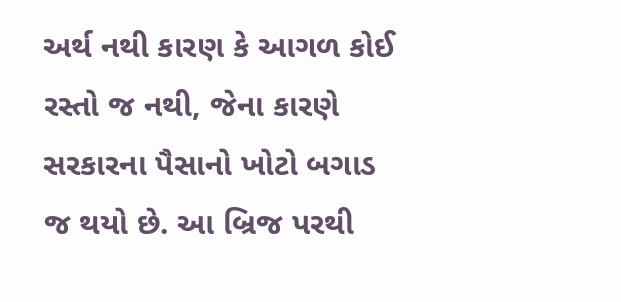અર્થ નથી કારણ કે આગળ કોઈ રસ્તો જ નથી, જેના કારણે સરકારના પૈસાનો ખોટો બગાડ જ થયો છે. આ બ્રિજ પરથી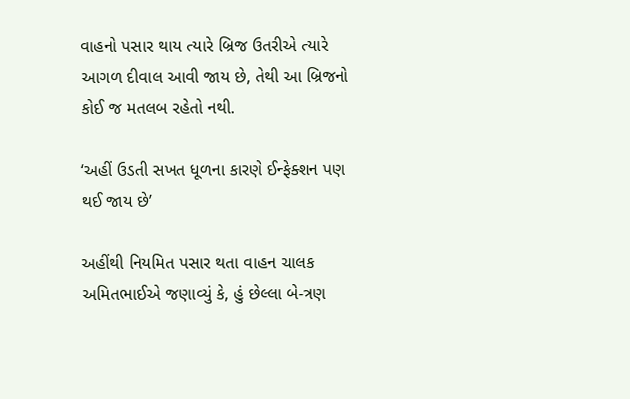વાહનો પસાર થાય ત્યારે બ્રિજ ઉતરીએ ત્યારે આગળ દીવાલ આવી જાય છે, તેથી આ બ્રિજનો કોઈ જ મતલબ રહેતો નથી.

‘અહીં ઉડતી સખત ધૂળના કારણે ઈન્ફેક્શન પણ થઈ જાય છે’

અહીંથી નિયમિત પસાર થતા વાહન ચાલક અમિતભાઈએ જણાવ્યું કે, હું છેલ્લા બે-ત્રણ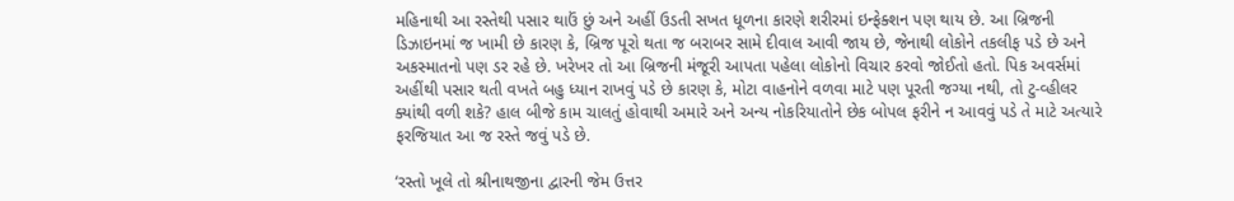મહિનાથી આ રસ્તેથી પસાર થાઉં છું અને અહીં ઉડતી સખત ધૂળના કારણે શરીરમાં ઇન્ફેક્શન પણ થાય છે. આ બ્રિજની ડિઝાઇનમાં જ ખામી છે કારણ કે, બ્રિજ પૂરો થતા જ બરાબર સામે દીવાલ આવી જાય છે, જેનાથી લોકોને તકલીફ પડે છે અને અકસ્માતનો પણ ડર રહે છે. ખરેખર તો આ બ્રિજની મંજૂરી આપતા પહેલા લોકોનો વિચાર કરવો જોઈતો હતો. પિક અવર્સમાં અહીંથી પસાર થતી વખતે બહુ ધ્યાન રાખવું પડે છે કારણ કે, મોટા વાહનોને વળવા માટે પણ પૂરતી જગ્યા નથી, તો ટુ-વ્હીલર ક્યાંથી વળી શકે? હાલ બીજે કામ ચાલતું હોવાથી અમારે અને અન્ય નોકરિયાતોને છેક બોપલ ફરીને ન આવવું પડે તે માટે અત્યારે ફરજિયાત આ જ રસ્તે જવું પડે છે.

‘રસ્તો ખૂલે તો શ્રીનાથજીના દ્વારની જેમ ઉત્તર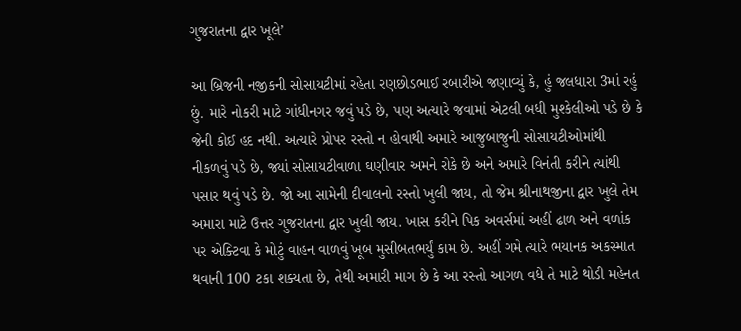ગુજરાતના દ્વાર ખૂલે’

આ બ્રિજની નજીકની સોસાયટીમાં રહેતા રણછોડભાઈ રબારીએ જણાવ્યું કે, હું જલધારા 3માં રહું છું. મારે નોકરી માટે ગાંધીનગર જવું પડે છે, પણ અત્યારે જવામાં એટલી બધી મુશ્કેલીઓ પડે છે કે જેની કોઈ હદ નથી. અત્યારે પ્રોપર રસ્તો ન હોવાથી અમારે આજુબાજુની સોસાયટીઓમાંથી નીકળવું પડે છે, જ્યાં સોસાયટીવાળા ઘણીવાર અમને રોકે છે અને અમારે વિનંતી કરીને ત્યાંથી પસાર થવું પડે છે. જો આ સામેની દીવાલનો રસ્તો ખુલી જાય, તો જેમ શ્રીનાથજીના દ્વાર ખુલે તેમ અમારા માટે ઉત્તર ગુજરાતના દ્વાર ખુલી જાય. ખાસ કરીને પિક અવર્સમાં અહીં ઢાળ અને વળાંક પર એક્ટિવા કે મોટું વાહન વાળવું ખૂબ મુસીબતભર્યું કામ છે. અહીં ગમે ત્યારે ભયાનક અકસ્માત થવાની 100 ટકા શક્યતા છે, તેથી અમારી માગ છે કે આ રસ્તો આગળ વધે તે માટે થોડી મહેનત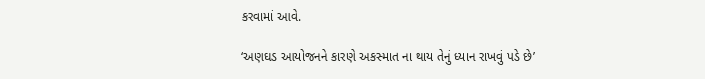કરવામાં આવે.

‘અણઘડ આયોજનને કારણે અકસ્માત ના થાય તેનું ધ્યાન રાખવું પડે છે’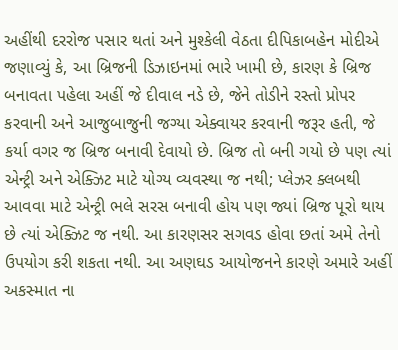અહીંથી દરરોજ પસાર થતાં અને મુશ્કેલી વેઠતા દીપિકાબહેન મોદીએ જણાવ્યું કે, આ બ્રિજની ડિઝાઇનમાં ભારે ખામી છે, કારણ કે બ્રિજ બનાવતા પહેલા અહીં જે દીવાલ નડે છે, જેને તોડીને રસ્તો પ્રોપર કરવાની અને આજુબાજુની જગ્યા એક્વાયર કરવાની જરૂર હતી, જે કર્યા વગર જ બ્રિજ બનાવી દેવાયો છે. બ્રિજ તો બની ગયો છે પણ ત્યાં એન્ટ્રી અને એક્ઝિટ માટે યોગ્ય વ્યવસ્થા જ નથી; પ્લેઝર ક્લબથી આવવા માટે એન્ટ્રી ભલે સરસ બનાવી હોય પણ જ્યાં બ્રિજ પૂરો થાય છે ત્યાં એક્ઝિટ જ નથી. આ કારણસર સગવડ હોવા છતાં અમે તેનો ઉપયોગ કરી શકતા નથી. આ અણઘડ આયોજનને કારણે અમારે અહીં અકસ્માત ના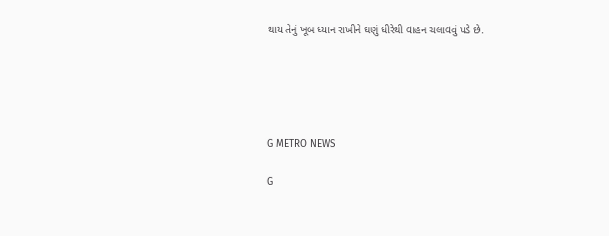થાય તેનું ખૂબ ધ્યાન રાખીને ઘણું ધીરેથી વાહન ચલાવવું પડે છે.





G METRO NEWS

G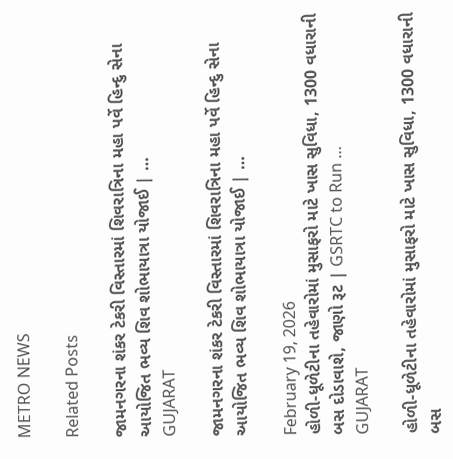METRO NEWS

Related Posts

જામનગરના શંકર ટેકરી વિસ્તારમાં શિવરાત્રિના મહા પર્વે હિન્દુ સેના આયોજિત ભવ્ય શિવ શોભાયાત્રા યોજાઈ | …
GUJARAT

જામનગરના શંકર ટેકરી વિસ્તારમાં શિવરાત્રિના મહા પર્વે હિન્દુ સેના આયોજિત ભવ્ય શિવ શોભાયાત્રા યોજાઈ | …

February 19, 2026
હોળી-ધૂળેટીના તહેવારોમાં મુસાફરો માટે ખાસ સુવિધા, 1300 વધારાની બસ દોડાવાશે, જાણો રૂટ | GSRTC to Run …
GUJARAT

હોળી-ધૂળેટીના તહેવારોમાં મુસાફરો માટે ખાસ સુવિધા, 1300 વધારાની બસ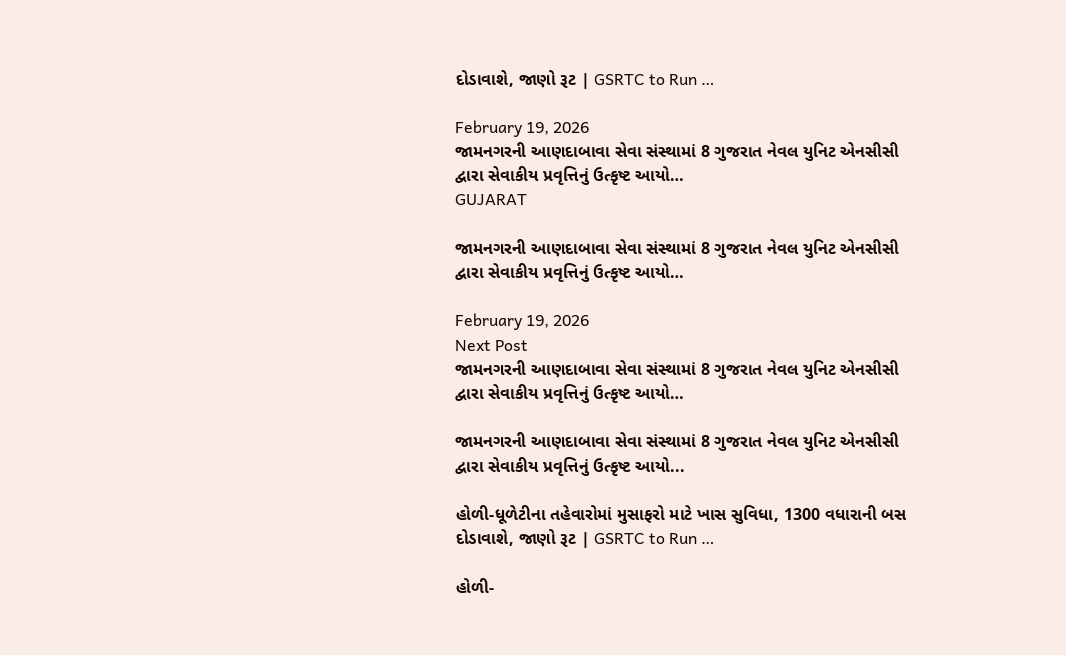દોડાવાશે, જાણો રૂટ | GSRTC to Run …

February 19, 2026
જામનગરની આણદાબાવા સેવા સંસ્થામાં 8 ગુજરાત નેવલ યુનિટ એનસીસી દ્વારા સેવાકીય પ્રવૃત્તિનું ઉત્કૃષ્ટ આયો…
GUJARAT

જામનગરની આણદાબાવા સેવા સંસ્થામાં 8 ગુજરાત નેવલ યુનિટ એનસીસી દ્વારા સેવાકીય પ્રવૃત્તિનું ઉત્કૃષ્ટ આયો…

February 19, 2026
Next Post
જામનગરની આણદાબાવા સેવા સંસ્થામાં 8 ગુજરાત નેવલ યુનિટ એનસીસી દ્વારા સેવાકીય પ્રવૃત્તિનું ઉત્કૃષ્ટ આયો…

જામનગરની આણદાબાવા સેવા સંસ્થામાં 8 ગુજરાત નેવલ યુનિટ એનસીસી દ્વારા સેવાકીય પ્રવૃત્તિનું ઉત્કૃષ્ટ આયો...

હોળી-ધૂળેટીના તહેવારોમાં મુસાફરો માટે ખાસ સુવિધા, 1300 વધારાની બસ દોડાવાશે, જાણો રૂટ | GSRTC to Run …

હોળી-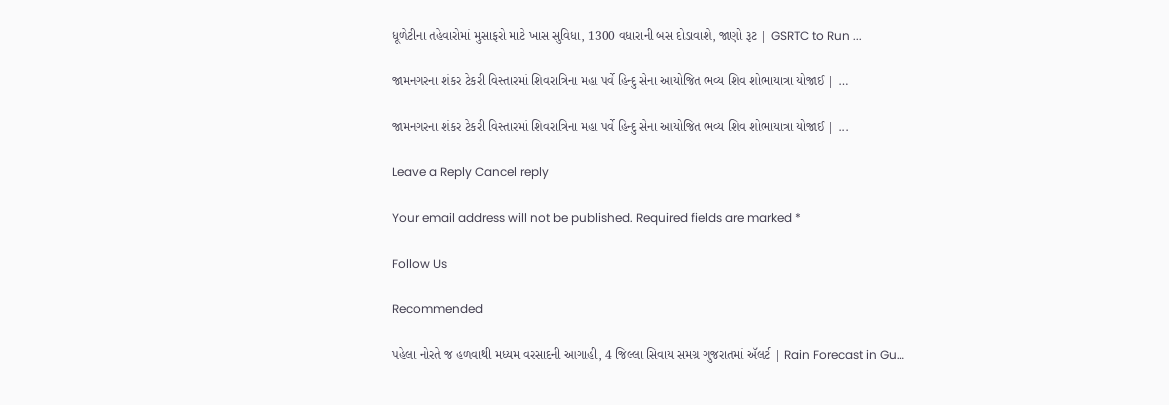ધૂળેટીના તહેવારોમાં મુસાફરો માટે ખાસ સુવિધા, 1300 વધારાની બસ દોડાવાશે, જાણો રૂટ | GSRTC to Run ...

જામનગરના શંકર ટેકરી વિસ્તારમાં શિવરાત્રિના મહા પર્વે હિન્દુ સેના આયોજિત ભવ્ય શિવ શોભાયાત્રા યોજાઈ | …

જામનગરના શંકર ટેકરી વિસ્તારમાં શિવરાત્રિના મહા પર્વે હિન્દુ સેના આયોજિત ભવ્ય શિવ શોભાયાત્રા યોજાઈ | ...

Leave a Reply Cancel reply

Your email address will not be published. Required fields are marked *

Follow Us

Recommended

પહેલા નોરતે જ હળવાથી મધ્યમ વરસાદની આગાહી, 4 જિલ્લા સિવાય સમગ્ર ગુજરાતમાં ઍલર્ટ | Rain Forecast in Gu…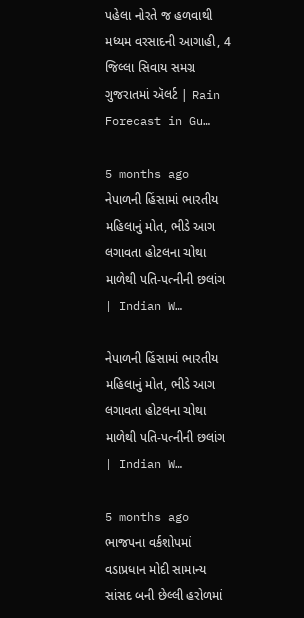પહેલા નોરતે જ હળવાથી મધ્યમ વરસાદની આગાહી, 4 જિલ્લા સિવાય સમગ્ર ગુજરાતમાં ઍલર્ટ | Rain Forecast in Gu…

5 months ago
નેપાળની હિંસામાં ભારતીય મહિલાનું મોત, ભીડે આગ લગાવતા હોટલના ચોથા માળેથી પતિ-પત્નીની છલાંગ | Indian W…

નેપાળની હિંસામાં ભારતીય મહિલાનું મોત, ભીડે આગ લગાવતા હોટલના ચોથા માળેથી પતિ-પત્નીની છલાંગ | Indian W…

5 months ago
ભાજપના વર્કશોપમાં વડાપ્રધાન મોદી સામાન્ય સાંસદ બની છેલ્લી હરોળમાં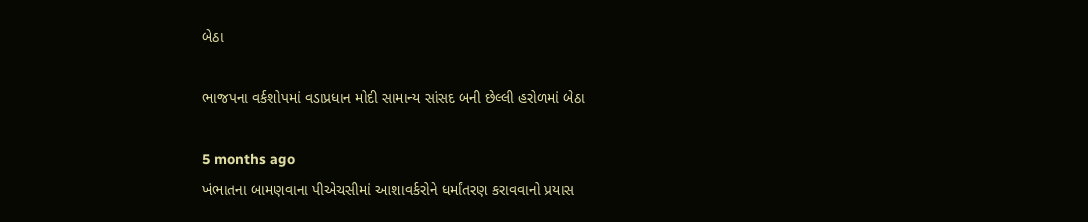બેઠા

ભાજપના વર્કશોપમાં વડાપ્રધાન મોદી સામાન્ય સાંસદ બની છેલ્લી હરોળમાં બેઠા

5 months ago
ખંભાતના બામણવાના પીએચસીમાં આશાવર્કરોને ધર્માંતરણ કરાવવાનો પ્રયાસ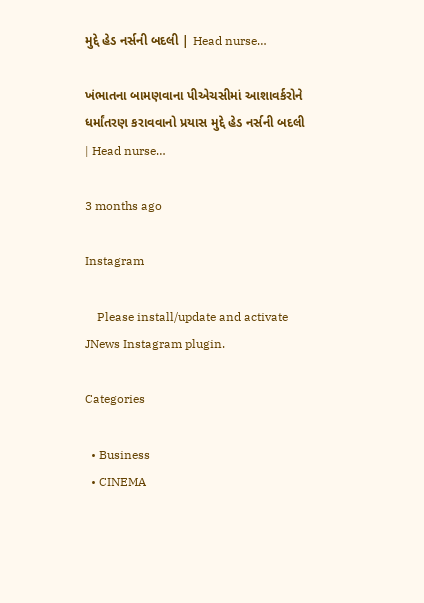મુદ્દે હેડ નર્સની બદલી | Head nurse…

ખંભાતના બામણવાના પીએચસીમાં આશાવર્કરોને ધર્માંતરણ કરાવવાનો પ્રયાસ મુદ્દે હેડ નર્સની બદલી | Head nurse…

3 months ago

Instagram

    Please install/update and activate JNews Instagram plugin.

Categories

  • Business
  • CINEMA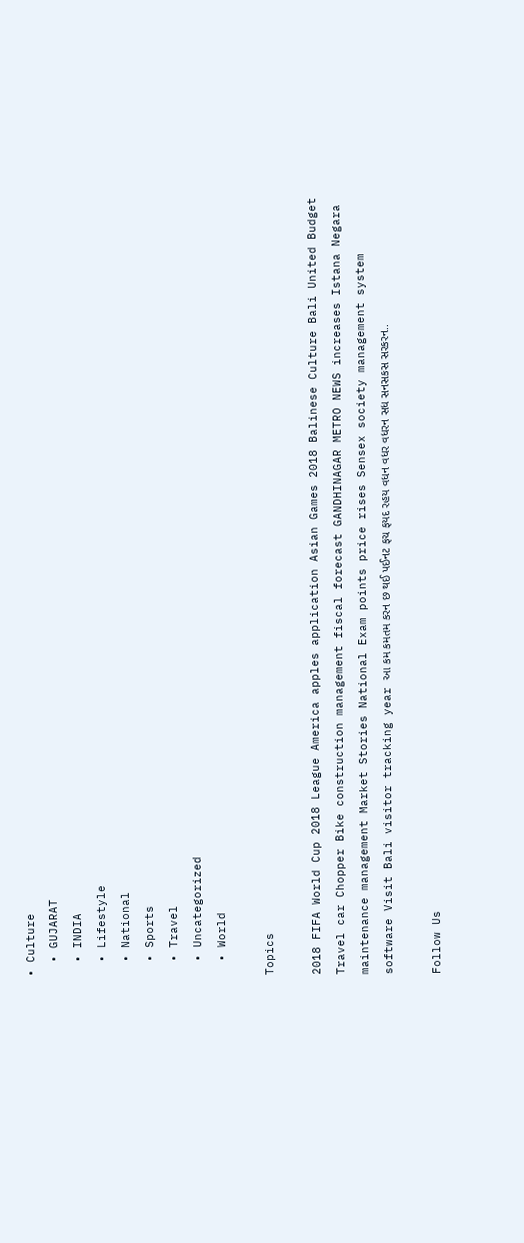• Culture
  • GUJARAT
  • INDIA
  • Lifestyle
  • National
  • Sports
  • Travel
  • Uncategorized
  • World

Topics

2018 FIFA World Cup 2018 League America apples application Asian Games 2018 Balinese Culture Bali United Budget Travel car Chopper Bike construction management fiscal forecast GANDHINAGAR METRO NEWS increases Istana Negara maintenance management Market Stories National Exam points price rises Sensex society management system software Visit Bali visitor tracking year આ કમ કમતમ કરન છ થઈ પઈનટ ફચ ફયદ રહય વધન વધર વધરન સધ સનસકસ સરકરન..

Follow Us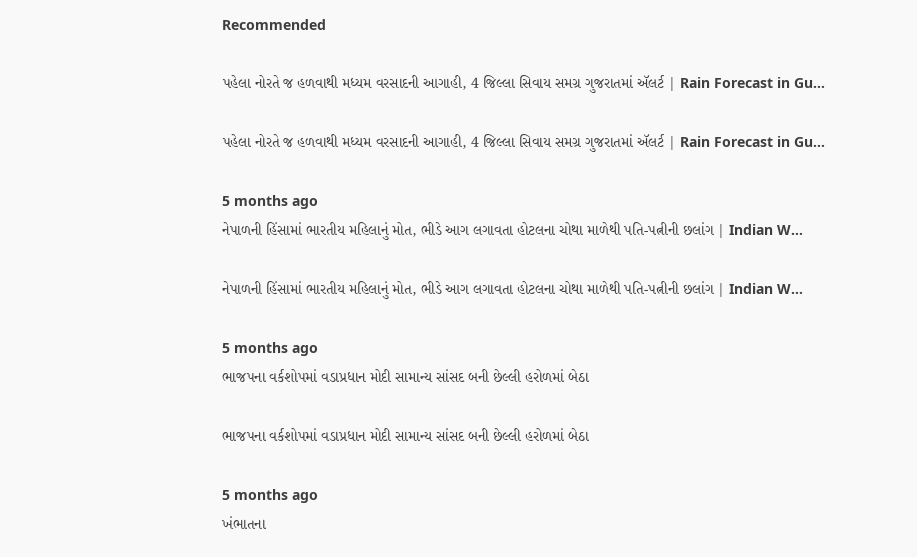Recommended

પહેલા નોરતે જ હળવાથી મધ્યમ વરસાદની આગાહી, 4 જિલ્લા સિવાય સમગ્ર ગુજરાતમાં ઍલર્ટ | Rain Forecast in Gu…

પહેલા નોરતે જ હળવાથી મધ્યમ વરસાદની આગાહી, 4 જિલ્લા સિવાય સમગ્ર ગુજરાતમાં ઍલર્ટ | Rain Forecast in Gu…

5 months ago
નેપાળની હિંસામાં ભારતીય મહિલાનું મોત, ભીડે આગ લગાવતા હોટલના ચોથા માળેથી પતિ-પત્નીની છલાંગ | Indian W…

નેપાળની હિંસામાં ભારતીય મહિલાનું મોત, ભીડે આગ લગાવતા હોટલના ચોથા માળેથી પતિ-પત્નીની છલાંગ | Indian W…

5 months ago
ભાજપના વર્કશોપમાં વડાપ્રધાન મોદી સામાન્ય સાંસદ બની છેલ્લી હરોળમાં બેઠા

ભાજપના વર્કશોપમાં વડાપ્રધાન મોદી સામાન્ય સાંસદ બની છેલ્લી હરોળમાં બેઠા

5 months ago
ખંભાતના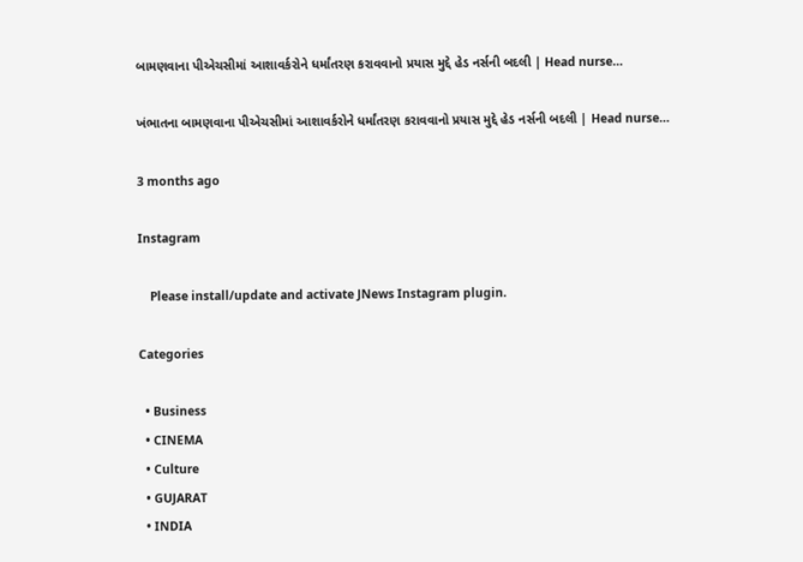બામણવાના પીએચસીમાં આશાવર્કરોને ધર્માંતરણ કરાવવાનો પ્રયાસ મુદ્દે હેડ નર્સની બદલી | Head nurse…

ખંભાતના બામણવાના પીએચસીમાં આશાવર્કરોને ધર્માંતરણ કરાવવાનો પ્રયાસ મુદ્દે હેડ નર્સની બદલી | Head nurse…

3 months ago

Instagram

    Please install/update and activate JNews Instagram plugin.

Categories

  • Business
  • CINEMA
  • Culture
  • GUJARAT
  • INDIA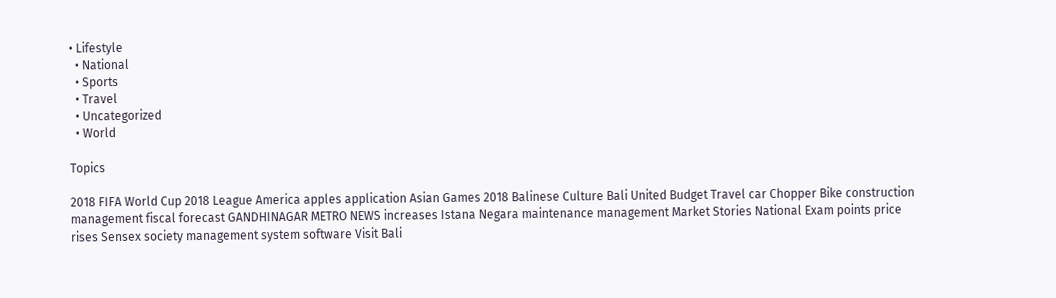• Lifestyle
  • National
  • Sports
  • Travel
  • Uncategorized
  • World

Topics

2018 FIFA World Cup 2018 League America apples application Asian Games 2018 Balinese Culture Bali United Budget Travel car Chopper Bike construction management fiscal forecast GANDHINAGAR METRO NEWS increases Istana Negara maintenance management Market Stories National Exam points price rises Sensex society management system software Visit Bali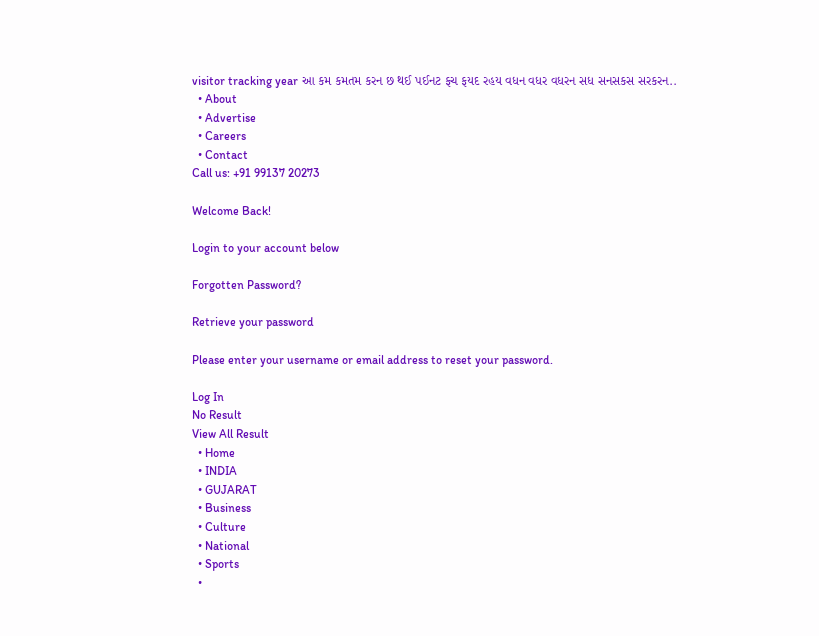visitor tracking year આ કમ કમતમ કરન છ થઈ પઈનટ ફચ ફયદ રહય વધન વધર વધરન સધ સનસકસ સરકરન..
  • About
  • Advertise
  • Careers
  • Contact
Call us: +91 99137 20273

Welcome Back!

Login to your account below

Forgotten Password?

Retrieve your password

Please enter your username or email address to reset your password.

Log In
No Result
View All Result
  • Home
  • INDIA
  • GUJARAT
  • Business
  • Culture
  • National
  • Sports
  •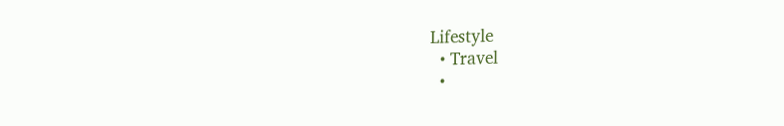Lifestyle
  • Travel
  •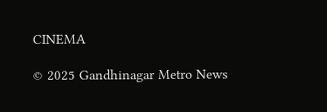CINEMA

© 2025 Gandhinagar Metro News